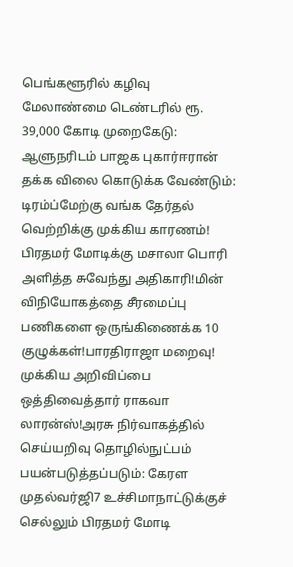பெங்களூரில் கழிவு மேலாண்மை டெண்டரில் ரூ. 39,000 கோடி முறைகேடு: ஆளுநரிடம் பாஜக புகார்ஈரான் தக்க விலை கொடுக்க வேண்டும்: டிரம்ப்மேற்கு வங்க தேர்தல் வெற்றிக்கு முக்கிய காரணம்! பிரதமர் மோடிக்கு மசாலா பொரி அளித்த சுவேந்து அதிகாரி!மின் விநியோகத்தை சீரமைப்பு பணிகளை ஒருங்கிணைக்க 10 குழுக்கள்!பாரதிராஜா மறைவு! முக்கிய அறிவிப்பை ஒத்திவைத்தார் ராகவா லாரன்ஸ்!அரசு நிர்வாகத்தில் செய்யறிவு தொழில்நுட்பம் பயன்படுத்தப்படும்: கேரள முதல்வர்ஜி7 உச்சிமாநாட்டுக்குச் செல்லும் பிரதமர் மோடி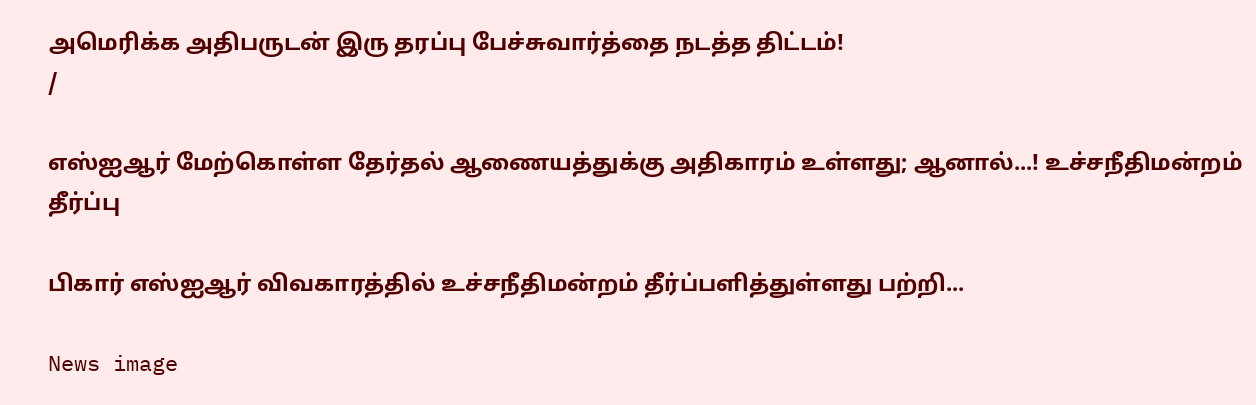அமெரிக்க அதிபருடன் இரு தரப்பு பேச்சுவார்த்தை நடத்த திட்டம்!
/

எஸ்ஐஆர் மேற்கொள்ள தேர்தல் ஆணையத்துக்கு அதிகாரம் உள்ளது; ஆனால்...! உச்சநீதிமன்றம் தீர்ப்பு

பிகார் எஸ்ஐஆர் விவகாரத்தில் உச்சநீதிமன்றம் தீர்ப்பளித்துள்ளது பற்றி...

News image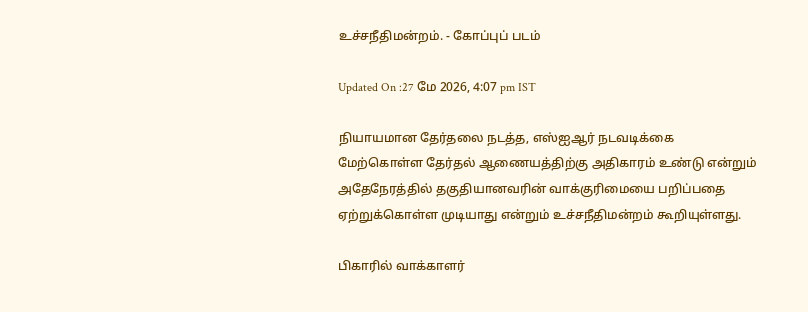உச்சநீதிமன்றம். - கோப்புப் படம்

Updated On :27 மே 2026, 4:07 pm IST

நியாயமான தேர்தலை நடத்த, எஸ்ஐஆர் நடவடிக்கை மேற்கொள்ள தேர்தல் ஆணையத்திற்கு அதிகாரம் உண்டு என்றும் அதேநேரத்தில் தகுதியானவரின் வாக்குரிமையை பறிப்பதை ஏற்றுக்கொள்ள முடியாது என்றும் உச்சநீதிமன்றம் கூறியுள்ளது.

பிகாரில் வாக்காளர்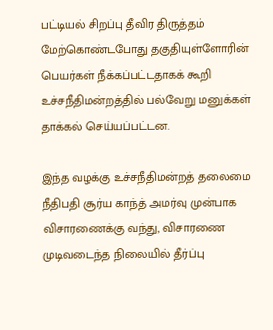பட்டியல் சிறப்பு தீவிர திருத்தம் மேற்கொண்டபோது தகுதியுள்ளோரின் பெயர்கள் நீக்கப்பட்டதாகக் கூறி உச்சநீதிமன்றத்தில் பல்வேறு மனுக்கள் தாக்கல் செய்யப்பட்டன.

இந்த வழக்கு உச்சநீதிமன்றத் தலைமை நீதிபதி சூர்ய காந்த் அமர்வு முன்பாக விசாரணைக்கு வந்து, விசாரணை முடிவடைந்த நிலையில் தீர்ப்பு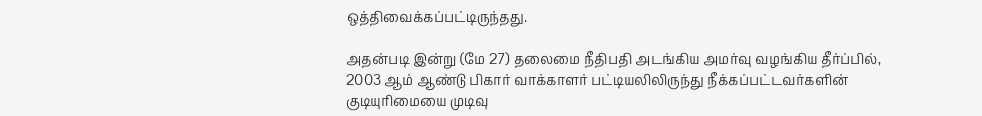ஒத்திவைக்கப்பட்டிருந்தது.

அதன்படி இன்று (மே 27) தலைமை நீதிபதி அடங்கிய அமர்வு வழங்கிய தீர்ப்பில், 2003 ஆம் ஆண்டு பிகார் வாக்காளர் பட்டியலிலிருந்து நீக்கப்பட்டவர்களின் குடியுரிமையை முடிவு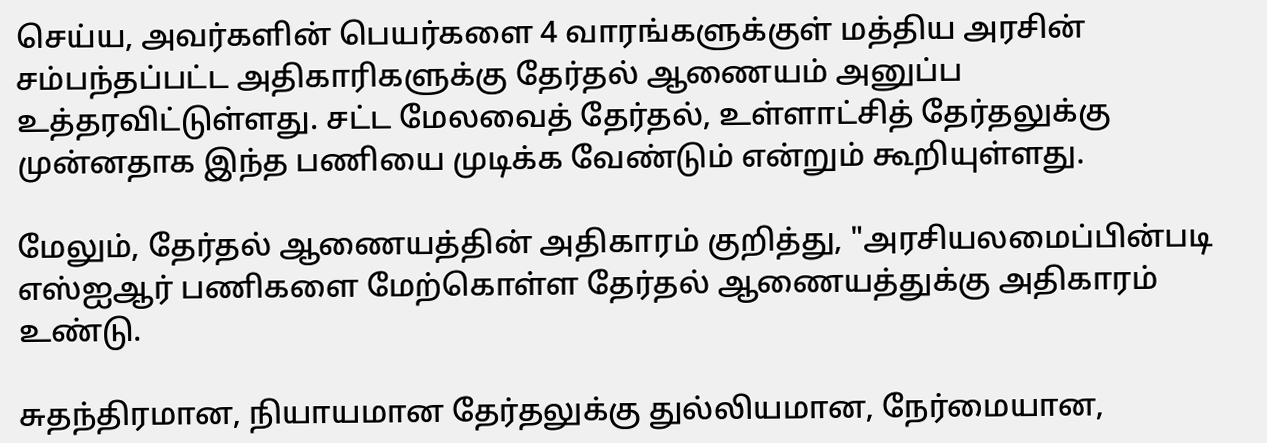செய்ய, அவர்களின் பெயர்களை 4 வாரங்களுக்குள் மத்திய அரசின் சம்பந்தப்பட்ட அதிகாரிகளுக்கு தேர்தல் ஆணையம் அனுப்ப உத்தரவிட்டுள்ளது. சட்ட மேலவைத் தேர்தல், உள்ளாட்சித் தேர்தலுக்கு முன்னதாக இந்த பணியை முடிக்க வேண்டும் என்றும் கூறியுள்ளது.

மேலும், தேர்தல் ஆணையத்தின் அதிகாரம் குறித்து, "அரசியலமைப்பின்படி எஸ்ஐஆர் பணிகளை மேற்கொள்ள தேர்தல் ஆணையத்துக்கு அதிகாரம் உண்டு.

சுதந்திரமான, நியாயமான தேர்தலுக்கு துல்லியமான, நேர்மையான,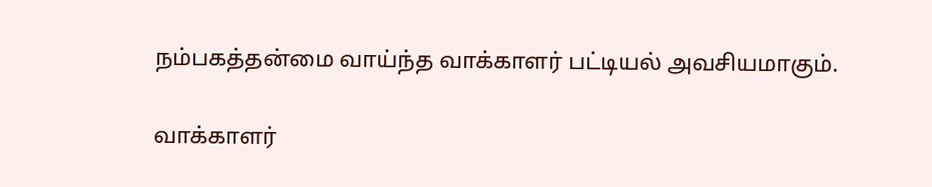நம்பகத்தன்மை வாய்ந்த வாக்காளர் பட்டியல் அவசியமாகும்.

வாக்காளர்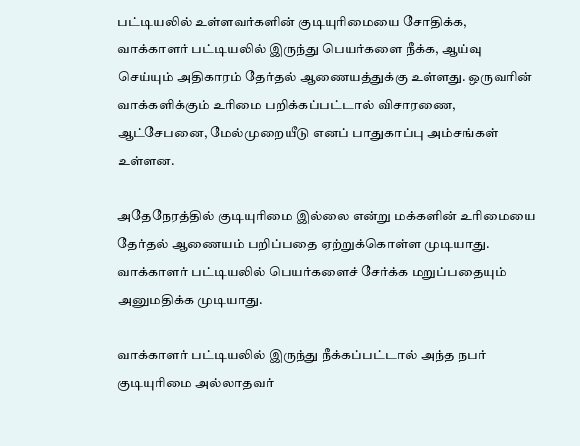பட்டியலில் உள்ளவர்களின் குடியுரிமையை சோதிக்க, வாக்காளர் பட்டியலில் இருந்து பெயர்களை நீக்க, ஆய்வு செய்யும் அதிகாரம் தேர்தல் ஆணையத்துக்கு உள்ளது. ஒருவரின் வாக்களிக்கும் உரிமை பறிக்கப்பட்டால் விசாரணை, ஆட்சேபனை, மேல்முறையீடு எனப் பாதுகாப்பு அம்சங்கள் உள்ளன.

அதேநேரத்தில் குடியுரிமை இல்லை என்று மக்களின் உரிமையை தேர்தல் ஆணையம் பறிப்பதை ஏற்றுக்கொள்ள முடியாது. வாக்காளர் பட்டியலில் பெயர்களைச் சேர்க்க மறுப்பதையும் அனுமதிக்க முடியாது.

வாக்காளர் பட்டியலில் இருந்து நீக்கப்பட்டால் அந்த நபர் குடியுரிமை அல்லாதவர்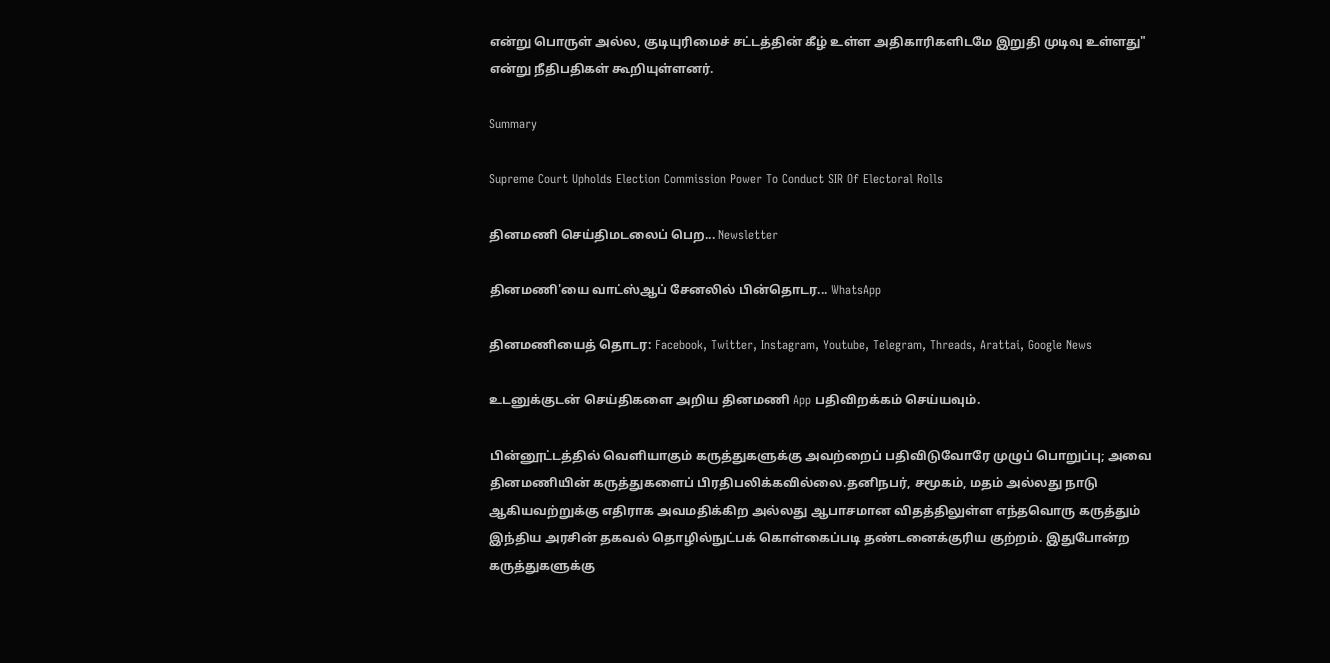என்று பொருள் அல்ல, குடியுரிமைச் சட்டத்தின் கீழ் உள்ள அதிகாரிகளிடமே இறுதி முடிவு உள்ளது" என்று நீதிபதிகள் கூறியுள்ளனர்.

Summary

Supreme Court Upholds Election Commission Power To Conduct SIR Of Electoral Rolls

தினமணி செய்திமடலைப் பெற... Newsletter

தினமணி'யை வாட்ஸ்ஆப் சேனலில் பின்தொடர... WhatsApp

தினமணியைத் தொடர: Facebook, Twitter, Instagram, Youtube, Telegram, Threads, Arattai, Google News

உடனுக்குடன் செய்திகளை அறிய தினமணி App பதிவிறக்கம் செய்யவும்.

பின்னூட்டத்தில் வெளியாகும் கருத்துகளுக்கு அவற்றைப் பதிவிடுவோரே முழுப் பொறுப்பு; அவை தினமணியின் கருத்துகளைப் பிரதிபலிக்கவில்லை.தனிநபர், சமூகம், மதம் அல்லது நாடு ஆகியவற்றுக்கு எதிராக அவமதிக்கிற அல்லது ஆபாசமான விதத்திலுள்ள எந்தவொரு கருத்தும் இந்திய அரசின் தகவல் தொழில்நுட்பக் கொள்கைப்படி தண்டனைக்குரிய குற்றம். இதுபோன்ற கருத்துகளுக்கு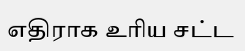எதிராக உரிய சட்ட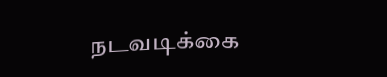நடவடிக்கை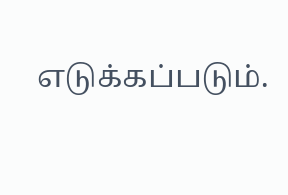எடுக்கப்படும்.